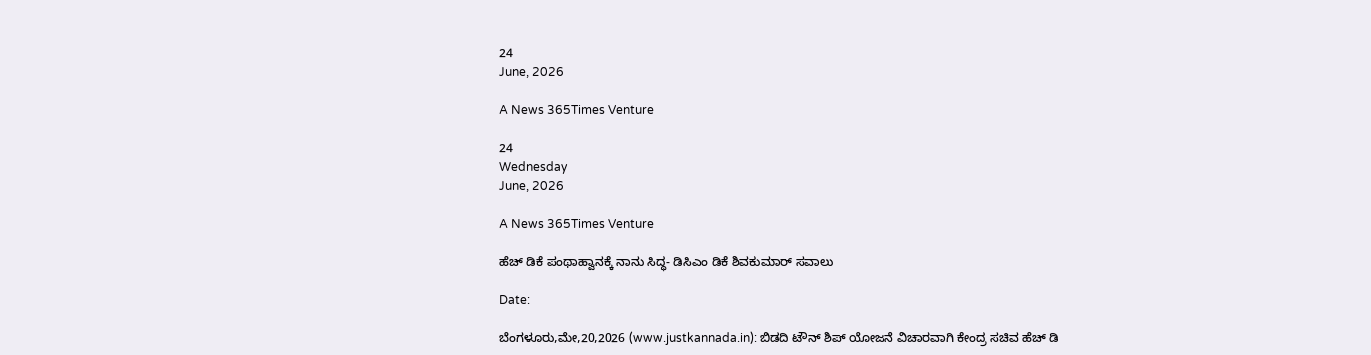24
June, 2026

A News 365Times Venture

24
Wednesday
June, 2026

A News 365Times Venture

ಹೆಚ್ ಡಿಕೆ ಪಂಥಾಹ್ವಾನಕ್ಕೆ ನಾನು ಸಿದ್ಧ- ಡಿಸಿಎಂ ಡಿಕೆ ಶಿವಕುಮಾರ್ ಸವಾಲು

Date:

ಬೆಂಗಳೂರು,ಮೇ,20,2026 (www.justkannada.in): ಬಿಡದಿ ಟೌನ್ ಶಿಪ್ ಯೋಜನೆ ವಿಚಾರವಾಗಿ ಕೇಂದ್ರ ಸಚಿವ ಹೆಚ್ ಡಿ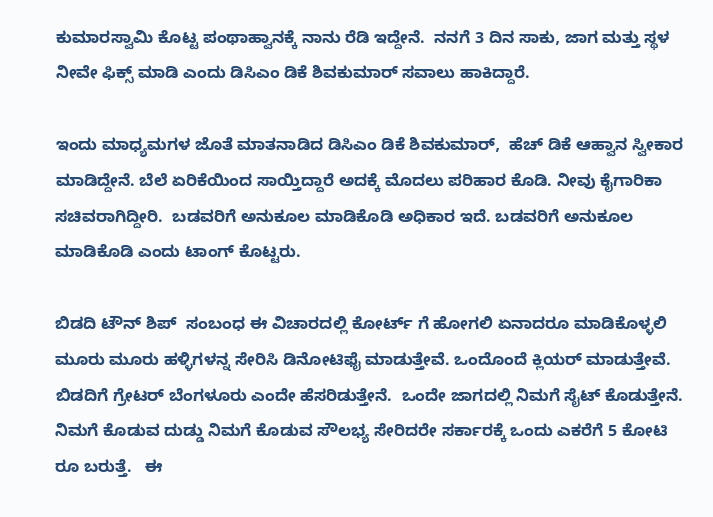ಕುಮಾರಸ್ವಾಮಿ ಕೊಟ್ಟ ಪಂಥಾಹ್ವಾನಕ್ಕೆ ನಾನು ರೆಡಿ ಇದ್ದೇನೆ.  ನನಗೆ 3 ದಿನ ಸಾಕು, ಜಾಗ ಮತ್ತು ಸ್ಥಳ ನೀವೇ ಫಿಕ್ಸ್ ಮಾಡಿ ಎಂದು ಡಿಸಿಎಂ ಡಿಕೆ ಶಿವಕುಮಾರ್ ಸವಾಲು ಹಾಕಿದ್ದಾರೆ.

ಇಂದು ಮಾಧ್ಯಮಗಳ ಜೊತೆ ಮಾತನಾಡಿದ ಡಿಸಿಎಂ ಡಿಕೆ ಶಿವಕುಮಾರ್,  ಹೆಚ್ ಡಿಕೆ ಆಹ್ವಾನ ಸ್ವೀಕಾರ ಮಾಡಿದ್ದೇನೆ. ಬೆಲೆ ಏರಿಕೆಯಿಂದ ಸಾಯ್ತಿದ್ದಾರೆ ಅದಕ್ಕೆ ಮೊದಲು ಪರಿಹಾರ ಕೊಡಿ. ನೀವು ಕೈಗಾರಿಕಾ ಸಚಿವರಾಗಿದ್ದೀರಿ.  ಬಡವರಿಗೆ ಅನುಕೂಲ ಮಾಡಿಕೊಡಿ ಅಧಿಕಾರ ಇದೆ. ಬಡವರಿಗೆ ಅನುಕೂಲ ಮಾಡಿಕೊಡಿ ಎಂದು ಟಾಂಗ್ ಕೊಟ್ಟರು.

ಬಿಡದಿ ಟೌನ್ ಶಿಪ್  ಸಂಬಂಧ ಈ ವಿಚಾರದಲ್ಲಿ ಕೋರ್ಟ್ ಗೆ ಹೋಗಲಿ ಏನಾದರೂ ಮಾಡಿಕೊಳ್ಳಲಿ ಮೂರು ಮೂರು ಹಳ್ಳಿಗಳನ್ನ ಸೇರಿಸಿ ಡಿನೋಟಿಫೈ ಮಾಡುತ್ತೇವೆ. ಒಂದೊಂದೆ ಕ್ಲಿಯರ್ ಮಾಡುತ್ತೇವೆ. ಬಿಡದಿಗೆ ಗ್ರೇಟರ್ ಬೆಂಗಳೂರು ಎಂದೇ ಹೆಸರಿಡುತ್ತೇನೆ.  ಒಂದೇ ಜಾಗದಲ್ಲಿ ನಿಮಗೆ ಸೈಟ್ ಕೊಡುತ್ತೇನೆ. ನಿಮಗೆ ಕೊಡುವ ದುಡ್ಡು ನಿಮಗೆ ಕೊಡುವ ಸೌಲಭ್ಯ ಸೇರಿದರೇ ಸರ್ಕಾರಕ್ಕೆ ಒಂದು ಎಕರೆಗೆ 5 ಕೋಟಿ ರೂ ಬರುತ್ತೆ.   ಈ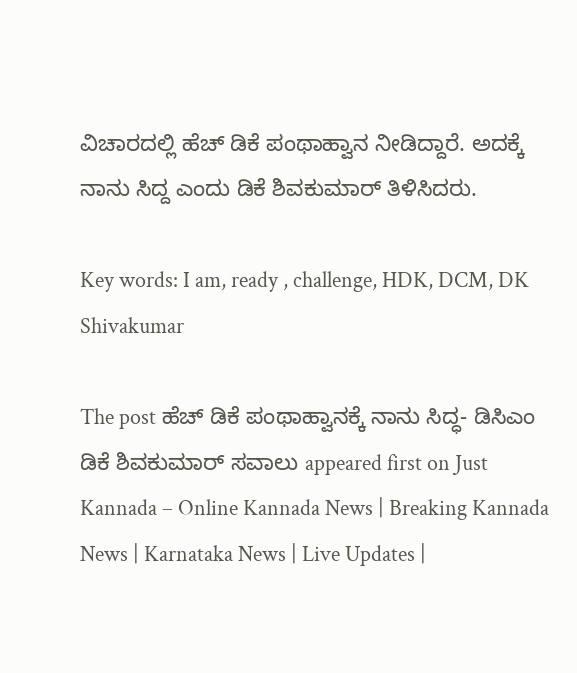ವಿಚಾರದಲ್ಲಿ ಹೆಚ್ ಡಿಕೆ ಪಂಥಾಹ್ವಾನ ನೀಡಿದ್ದಾರೆ. ಅದಕ್ಕೆ  ನಾನು ಸಿದ್ದ ಎಂದು ಡಿಕೆ ಶಿವಕುಮಾರ್ ತಿಳಿಸಿದರು.

Key words: I am, ready , challenge, HDK, DCM, DK Shivakumar

The post ಹೆಚ್ ಡಿಕೆ ಪಂಥಾಹ್ವಾನಕ್ಕೆ ನಾನು ಸಿದ್ಧ- ಡಿಸಿಎಂ ಡಿಕೆ ಶಿವಕುಮಾರ್ ಸವಾಲು appeared first on Just Kannada – Online Kannada News | Breaking Kannada News | Karnataka News | Live Updates |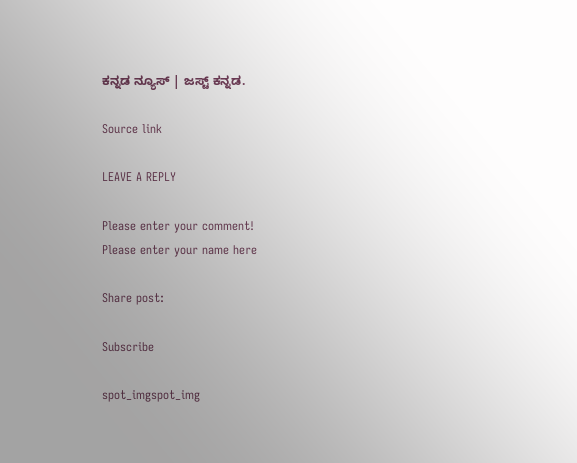ಕನ್ನಡ ನ್ಯೂಸ್ | ಜಸ್ಟ್ ಕನ್ನಡ.

Source link

LEAVE A REPLY

Please enter your comment!
Please enter your name here

Share post:

Subscribe

spot_imgspot_img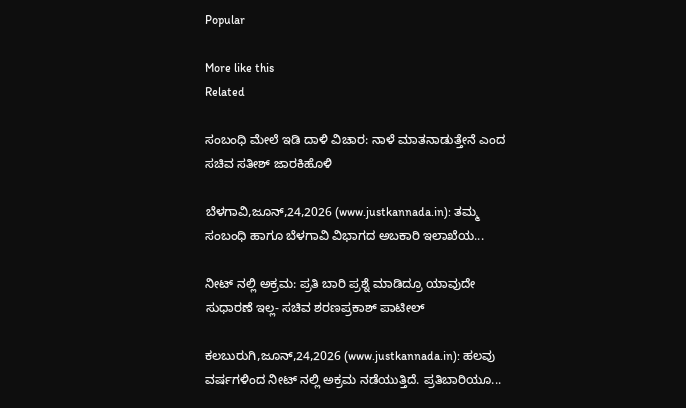Popular

More like this
Related

ಸಂಬಂಧಿ ಮೇಲೆ ಇಡಿ ದಾಳಿ ವಿಚಾರ: ನಾಳೆ ಮಾತನಾಡುತ್ತೇನೆ ಎಂದ ಸಚಿವ ಸತೀಶ್ ಜಾರಕಿಹೊಳಿ

ಬೆಳಗಾವಿ,ಜೂನ್,24,2026 (www.justkannada.in): ತಮ್ಮ ಸಂಬಂಧಿ ಹಾಗೂ ಬೆಳಗಾವಿ ವಿಭಾಗದ ಅಬಕಾರಿ ಇಲಾಖೆಯ...

ನೀಟ್ ನಲ್ಲಿ ಅಕ್ರಮ: ಪ್ರತಿ ಬಾರಿ ಪ್ರಶ್ನೆ ಮಾಡಿದ್ರೂ ಯಾವುದೇ ಸುಧಾರಣೆ ಇಲ್ಲ- ಸಚಿವ ಶರಣಪ್ರಕಾಶ್ ಪಾಟೀಲ್

ಕಲಬುರುಗಿ,ಜೂನ್,24,2026 (www.justkannada.in): ಹಲವು ವರ್ಷಗಳಿಂದ ನೀಟ್ ನಲ್ಲಿ ಅಕ್ರಮ ನಡೆಯುತ್ತಿದೆ. ಪ್ರತಿಬಾರಿಯೂ...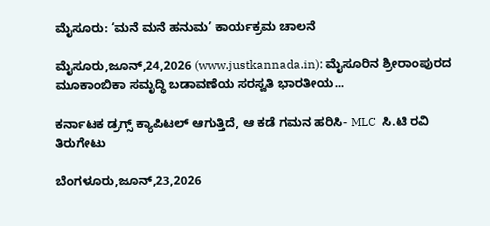ಮೈಸೂರು: ‘ಮನೆ‌ ಮನೆ ಹನುಮ’ ಕಾರ್ಯಕ್ರಮ ಚಾಲನೆ

ಮೈಸೂರು,ಜೂನ್,24,2026 (www.justkannada.in): ಮೈಸೂರಿನ ಶ್ರೀರಾಂಪುರದ ಮೂಕಾಂಬಿಕಾ ಸಮೃದ್ಧಿ ಬಡಾವಣೆಯ ಸರಸ್ವತಿ ಭಾರತೀಯ...

ಕರ್ನಾಟಕ ಡ್ರಗ್ಸ್ ಕ್ಯಾಪಿಟಲ್ ಆಗುತ್ತಿದೆ, ಆ ಕಡೆ ಗಮನ ಹರಿಸಿ- MLC  ಸಿ.ಟಿ ರವಿ ತಿರುಗೇಟು

ಬೆಂಗಳೂರು,ಜೂನ್,23,2026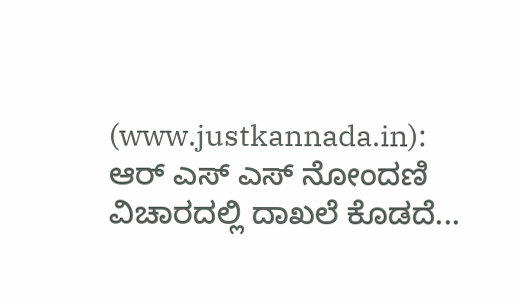(www.justkannada.in): ಆರ್ ಎಸ್ ಎಸ್ ನೋಂದಣಿ ವಿಚಾರದಲ್ಲಿ ದಾಖಲೆ ಕೊಡದೆ...